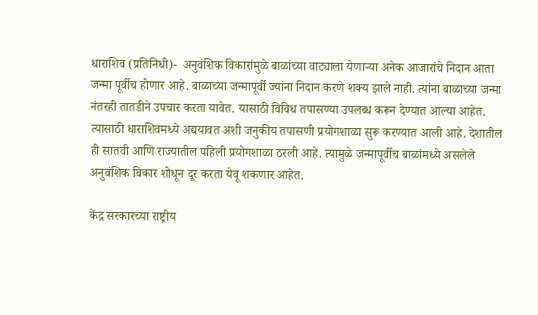धाराशिव (प्रतिनिधी)-  अनुवंशिक विकारांमुळे बाळांच्या वाट्याला येणाऱ्या अनेक आजारांचे निदान आता जन्मा पूर्वीच होणार आहे. बाळाच्या जन्मापूर्वी ज्यांना निदान करणे शक्य झाले नाही. त्यांना बाळाच्या जन्मा नंतरही तातडीने उपचार करता यावेत. यासाठी विविध तपासण्या उपलब्ध करून देण्यात आल्या आहेत. त्यासाठी धाराशिवमध्ये अद्ययावत अशी जनुकीय तपासणी प्रयोगशाळा सुरू करण्यात आली आहे. देशातील ही सातवी आणि राज्यातील पहिली प्रयोगशाळा ठरली आहे. त्यामुळे जन्मापूर्वीच बाळांमध्ये असलेले अनुवंशिक विकार शोधून दूर करता येवू शकणार आहेत.

केंद्र सरकारच्या राष्ट्रीय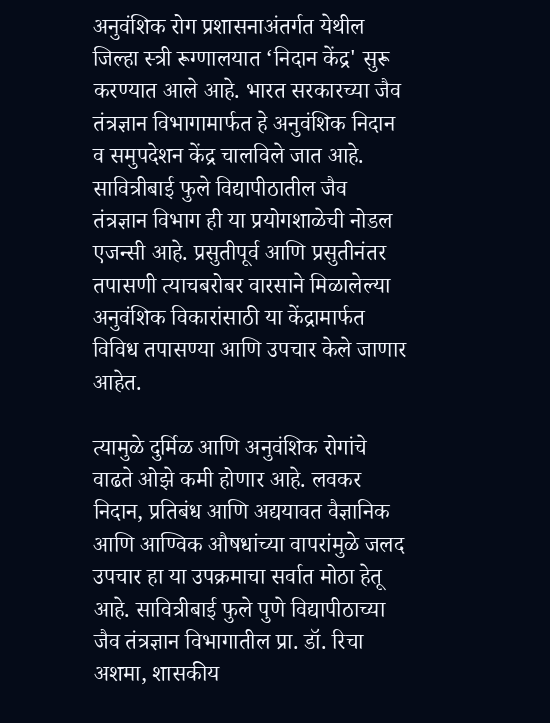अनुवंशिक रोग प्रशासनाअंतर्गत येथील जिल्हा स्त्री रूग्णालयात ‌‘निदान केंद्र' सुरू करण्यात आले आहे. भारत सरकारच्या जैव तंत्रज्ञान विभागामार्फत हे अनुवंशिक निदान व समुपदेशन केंद्र चालविले जात आहे. सावित्रीबाई फुले विद्यापीठातील जैव तंत्रज्ञान विभाग ही या प्रयोगशाळेची नोडल एजन्सी आहे. प्रसुतीपूर्व आणि प्रसुतीनंतर तपासणी त्याचबरोबर वारसाने मिळालेल्या अनुवंशिक विकारांसाठी या केंद्रामार्फत विविध तपासण्या आणि उपचार केले जाणार आहेत.

त्यामुळे दुर्मिळ आणि अनुवंशिक रोगांचे वाढते ओझे कमी होणार आहे. लवकर निदान, प्रतिबंध आणि अद्ययावत वैज्ञानिक आणि आण्विक औषधांच्या वापरांमुळे जलद उपचार हा या उपक्रमाचा सर्वात मोठा हेतू आहे. सावित्रीबाई फुले पुणे विद्यापीठाच्या जैव तंत्रज्ञान विभागातील प्रा. डॉ. रिचा अशमा, शासकीय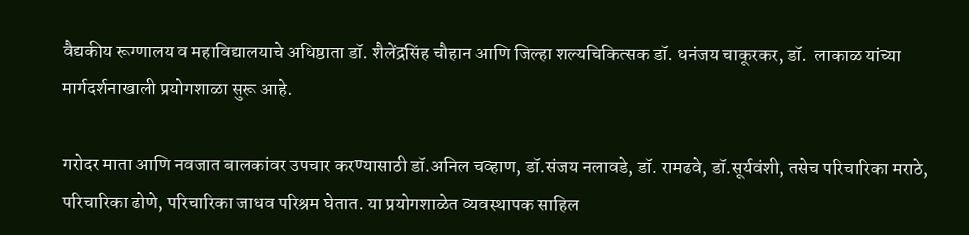वैद्यकीय रूग्णालय व महाविद्यालयाचे अधिष्ठाता डॉ. शैलेंद्रसिंह चौहान आणि जिल्हा शल्यचिकित्सक डॉ. धनंजय चाकूरकर, डॉ.  लाकाळ यांच्या मार्गदर्शनाखाली प्रयोगशाळा सुरू आहे.

गरोदर माता आणि नवजात बालकांवर उपचार करण्यासाठी डॉ.अनिल चव्हाण, डॉ.संजय नलावडे, डॉ. रामढवे, डॉ.सूर्यवंशी, तसेच परिचारिका मराठे, परिचारिका ढोणे, परिचारिका जाधव परिश्रम घेतात. या प्रयोगशाळेत व्यवस्थापक साहिल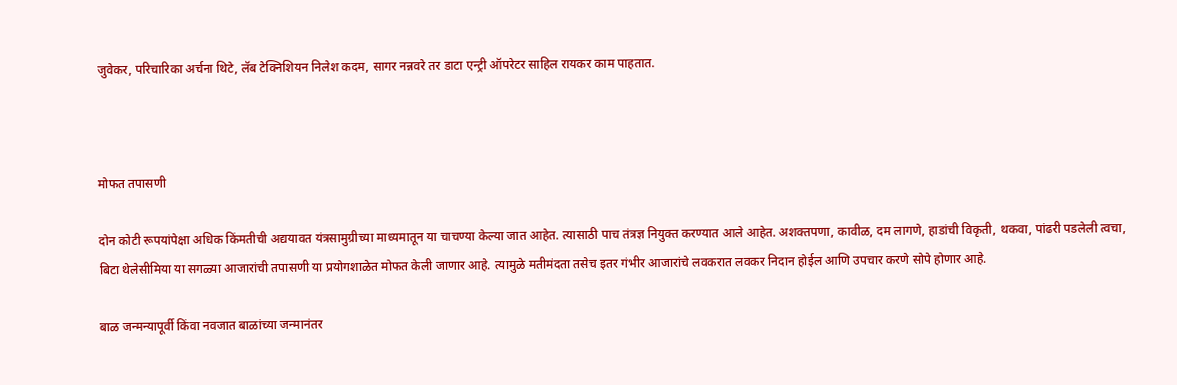जुवेकर, परिचारिका अर्चना थिटे, लॅब टेक्निशियन निलेश कदम, सागर नन्नवरे तर डाटा एन्ट्री ऑपरेटर साहिल रायकर काम पाहतात.



मोफत तपासणी

दोन कोटी रूपयांपेक्षा अधिक किंमतीची अद्ययावत यंत्रसामुग्रीच्या माध्यमातून या चाचण्या केल्या जात आहेत. त्यासाठी पाच तंत्रज्ञ नियुक्त करण्यात आले आहेत. अशक्तपणा, कावीळ, दम लागणे, हाडांची विकृती, थकवा, पांढरी पडलेली त्वचा, बिटा थेलेसीमिया या सगळ्या आजारांची तपासणी या प्रयोगशाळेत मोफत केली जाणार आहे. त्यामुळे मतीमंदता तसेच इतर गंभीर आजारांचे लवकरात लवकर निदान होईल आणि उपचार करणे सोपे होणार आहे.

बाळ जन्मन्यापूर्वी किंवा नवजात बाळांच्या जन्मानंतर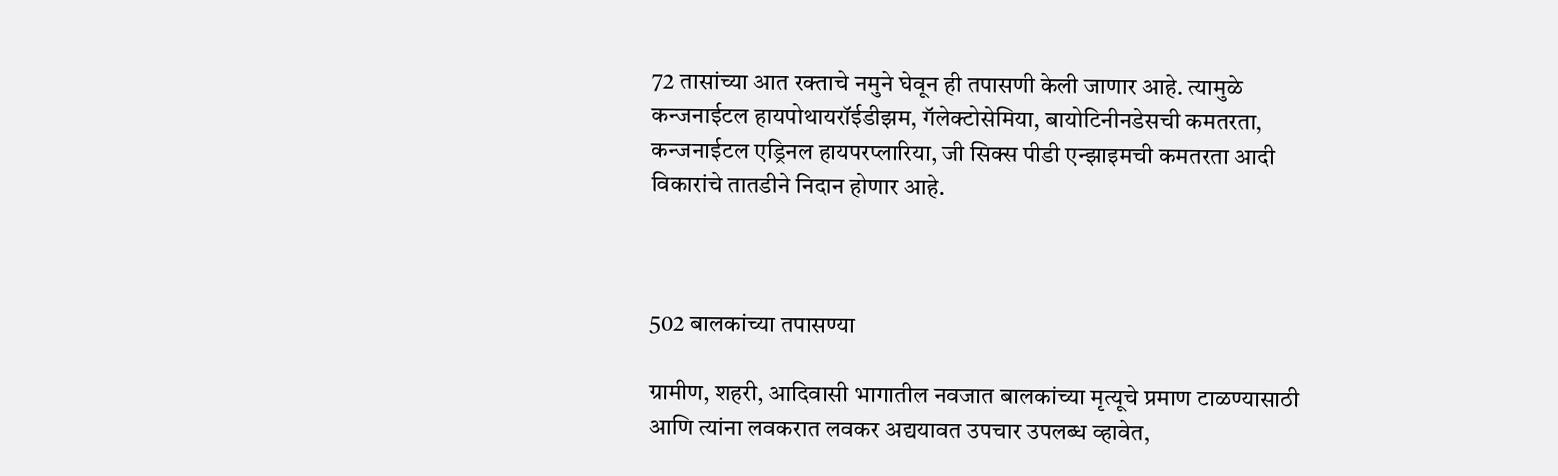72 तासांच्या आत रक्ताचे नमुने घेवून ही तपासणी केली जाणार आहे. त्यामुळे कन्जनाईटल हायपोथायरॉईडीझम, गॅलेक्टोसेमिया, बायोटिनीनडेसची कमतरता, कन्जनाईटल एड्रिनल हायपरप्लारिया, जी सिक्स पीडी एन्झाइमची कमतरता आदी विकारांचे तातडीने निदान होणार आहे.



502 बालकांच्या तपासण्या

ग्रामीण, शहरी, आदिवासी भागातील नवजात बालकांच्या मृत्यूचे प्रमाण टाळण्यासाठी आणि त्यांना लवकरात लवकर अद्ययावत उपचार उपलब्ध व्हावेत,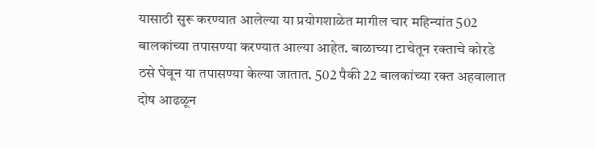यासाठी सुरू करण्यात आलेल्या या प्रयोगशाळेत मागील चार महिन्यांत 502 बालकांच्या तपासण्या करण्यात आल्या आहेत. बाळाच्या टाचेतून रक्ताचे कोरडे ठसे घेवून या तपासण्या केल्या जातात. 502 पैकी 22 बालकांच्या रक्त अहवालात दोष आढळून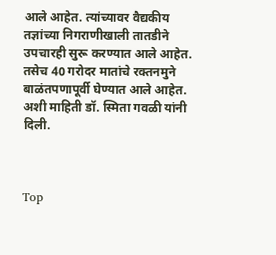आले आहेत. त्यांच्यावर वैद्यकीय तज्ञांच्या निगराणीखाली तातडीने उपचारही सुरू करण्यात आले आहेत. तसेच 40 गरोदर मातांचे रक्तनमुने बाळंतपणापूर्वी घेण्यात आले आहेत. अशी माहिती डॉ. स्मिता गवळी यांनी दिली.



Top